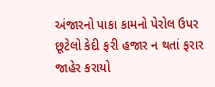અંજારનો પાકા કામનો પેરોલ ઉપર છૂટેલો કેદી ફરી હજાર ન થતાં ફરાર જાહેર કરાયો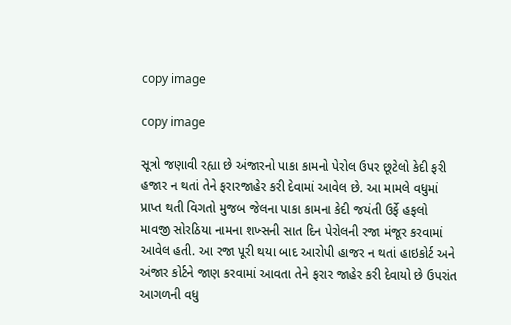copy image

copy image

સૂત્રો જણાવી રહ્યા છે અંજારનો પાકા કામનો પેરોલ ઉપર છૂટેલો કેદી ફરી હજાર ન થતાં તેને ફરારજાહેર કરી દેવામાં આવેલ છે. આ મામલે વધુમાં પ્રાપ્ત થતી વિગતો મુજબ જેલના પાકા કામના કેદી જયંતી ઉર્ફે હફલો માવજી સોરઠિયા નામના શખ્સની સાત દિન પેરોલની રજા મંજૂર કરવામાં આવેલ હતી. આ રજા પૂરી થયા બાદ આરોપી હાજર ન થતાં હાઇકોર્ટ અને અંજાર કોર્ટને જાણ કરવામાં આવતા તેને ફરાર જાહેર કરી દેવાયો છે ઉપરાંત આગળની વધુ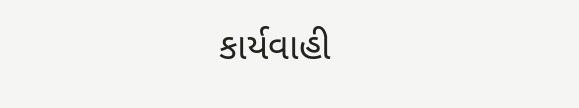કાર્યવાહી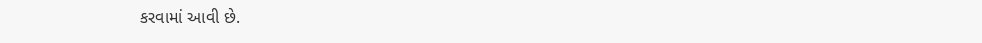કરવામાં આવી છે.